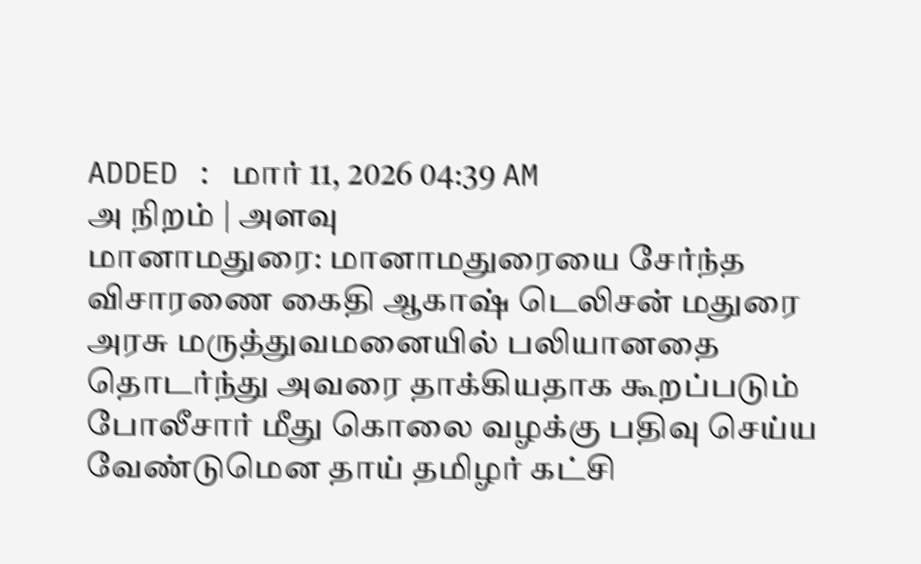ADDED : மார் 11, 2026 04:39 AM
அ நிறம் | அளவு
மானாமதுரை: மானாமதுரையை சேர்ந்த விசாரணை கைதி ஆகாஷ் டெலிசன் மதுரை அரசு மருத்துவமனையில் பலியானதை தொடர்ந்து அவரை தாக்கியதாக கூறப்படும் போலீசார் மீது கொலை வழக்கு பதிவு செய்ய வேண்டுமென தாய் தமிழர் கட்சி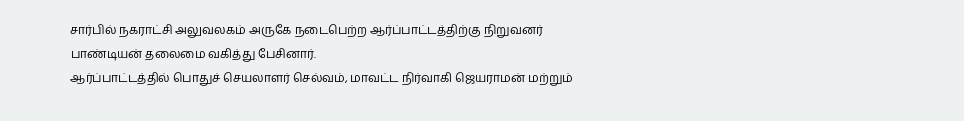சார்பில் நகராட்சி அலுவலகம் அருகே நடைபெற்ற ஆர்ப்பாட்டத்திற்கு நிறுவனர் பாண்டியன் தலைமை வகித்து பேசினார்.
ஆர்ப்பாட்டத்தில் பொதுச் செயலாளர் செல்வம், மாவட்ட நிர்வாகி ஜெயராமன் மற்றும்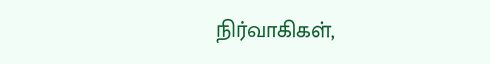நிர்வாகிகள்,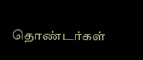தொண்டர்கள்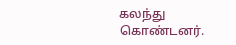கலந்து கொண்டனர்.